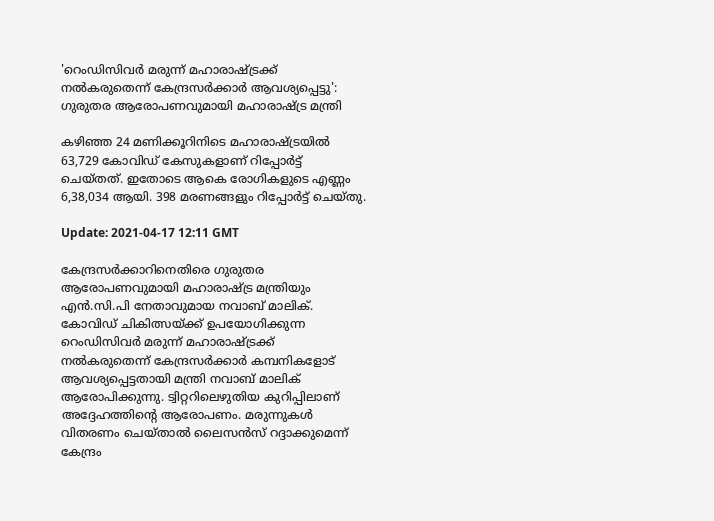'റെംഡിസിവർ മരുന്ന് മഹാരാഷ്ട്രക്ക് നൽകരുതെന്ന് കേന്ദ്രസർക്കാർ ആവശ്യപ്പെട്ടു': ഗുരുതര ആരോപണവുമായി മഹാരാഷ്ട്ര മന്ത്രി

കഴിഞ്ഞ 24 മണിക്കൂറിനിടെ മഹാരാഷ്ട്രയില്‍ 63,729 കോവിഡ് കേസുകളാണ് റിപ്പോര്‍ട്ട് ചെയ്തത്. ഇതോടെ ആകെ രോഗികളുടെ എണ്ണം 6,38,034 ആയി. 398 മരണങ്ങളും റിപ്പോര്‍ട്ട് ചെയ്തു.

Update: 2021-04-17 12:11 GMT

കേന്ദ്രസര്‍ക്കാറിനെതിരെ ഗുരുതര ആരോപണവുമായി മഹാരാഷ്ട്ര മന്ത്രിയും എന്‍.സി.പി നേതാവുമായ നവാബ് മാലിക്. കോവിഡ് ചികിത്സയ്ക്ക് ഉപയോഗിക്കുന്ന റെംഡിസിവര്‍ മരുന്ന് മഹാരാഷ്ട്രക്ക് നല്‍കരുതെന്ന് കേന്ദ്രസര്‍ക്കാര്‍ കമ്പനികളോട് ആവശ്യപ്പെട്ടതായി മന്ത്രി നവാബ് മാലിക് ആരോപിക്കുന്നു. ട്വിറ്ററിലെഴുതിയ കുറിപ്പിലാണ് അദ്ദേഹത്തിന്റെ ആരോപണം. മരുന്നുകള്‍ വിതരണം ചെയ്താല്‍ ലൈസന്‍സ് റദ്ദാക്കുമെന്ന് കേന്ദ്രം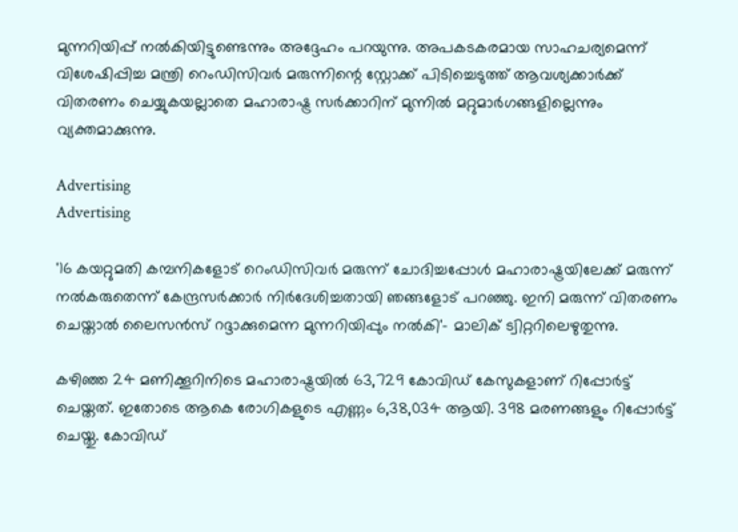മുന്നറിയിപ്പ് നല്‍കിയിട്ടുണ്ടെന്നും അദ്ദേഹം പറയുന്നു. അപകടകരമായ സാഹചര്യമെന്ന് വിശേഷിപ്പിച്ച മന്ത്രി റെംഡിസിവര്‍ മരുന്നിന്റെ സ്റ്റോക്ക് പിടിച്ചെടുത്ത് ആവശ്യക്കാര്‍ക്ക് വിതരണം ചെയ്യുകയല്ലാതെ മഹാരാഷ്ട്ര സര്‍ക്കാറിന് മുന്നില്‍ മറ്റുമാര്‍ഗങ്ങളില്ലെന്നും വ്യക്തമാക്കുന്നു.

Advertising
Advertising

'16 കയറ്റുമതി കമ്പനികളോട് റെംഡിസിവര്‍ മരുന്ന് ചോദിച്ചപ്പോള്‍ മഹാരാഷ്ട്രയിലേക്ക് മരുന്ന് നല്‍കരുതെന്ന് കേന്ദ്രസര്‍ക്കാര്‍ നിര്‍ദേശിച്ചതായി ഞങ്ങളോട് പറഞ്ഞു. ഇനി മരുന്ന് വിതരണം ചെയ്താല്‍ ലൈസന്‍സ് റദ്ദാക്കുമെന്ന മുന്നറിയിപ്പും നല്‍കി'- മാലിക് ട്വിറ്ററിലെഴുതുന്നു.

കഴിഞ്ഞ 24 മണിക്കൂറിനിടെ മഹാരാഷ്ട്രയില്‍ 63,729 കോവിഡ് കേസുകളാണ് റിപ്പോര്‍ട്ട് ചെയ്തത്. ഇതോടെ ആകെ രോഗികളുടെ എണ്ണം 6,38,034 ആയി. 398 മരണങ്ങളും റിപ്പോര്‍ട്ട് ചെയ്തു. കോവിഡ്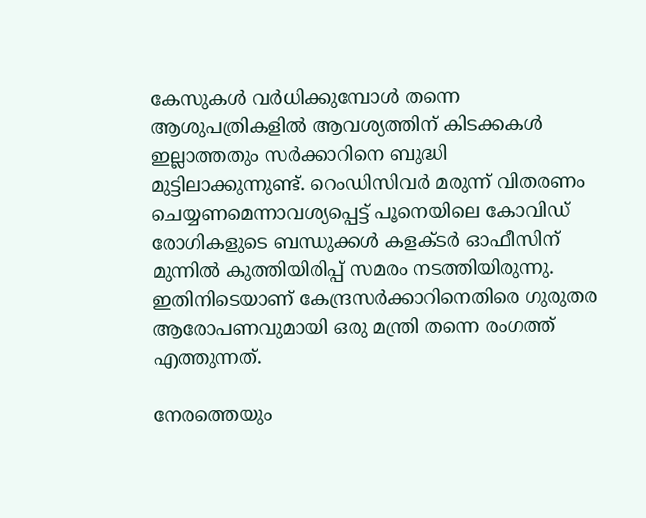കേസുകള്‍ വര്‍ധിക്കുമ്പോള്‍ തന്നെ ആശുപത്രികളില്‍ ആവശ്യത്തിന് കിടക്കകള്‍ ഇല്ലാത്തതും സര്‍ക്കാറിനെ ബുദ്ധി മുട്ടിലാക്കുന്നുണ്ട്. റെംഡിസിവര്‍ മരുന്ന് വിതരണം ചെയ്യണമെന്നാവശ്യപ്പെട്ട് പൂനെയിലെ കോവിഡ് രോഗികളുടെ ബന്ധുക്കള്‍ കളക്ടര്‍ ഓഫീസിന് മുന്നില്‍ കുത്തിയിരിപ്പ് സമരം നടത്തിയിരുന്നു. ഇതിനിടെയാണ് കേന്ദ്രസര്‍ക്കാറിനെതിരെ ഗുരുതര ആരോപണവുമായി ഒരു മന്ത്രി തന്നെ രംഗത്ത് എത്തുന്നത്.

നേരത്തെയും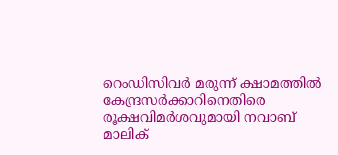റെംഡിസിവര്‍ മരുന്ന് ക്ഷാമത്തില്‍ കേന്ദ്രസര്‍ക്കാറിനെതിരെ രൂക്ഷവിമര്‍ശവുമായി നവാബ് മാലിക്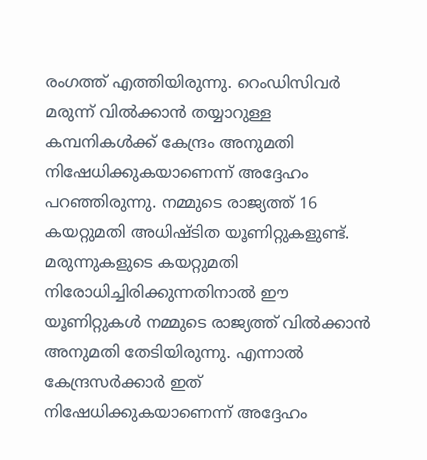രംഗത്ത് എത്തിയിരുന്നു. റെംഡിസിവര്‍ മരുന്ന് വില്‍ക്കാന്‍ തയ്യാറുള്ള കമ്പനികള്‍ക്ക് കേന്ദ്രം അനുമതി നിഷേധിക്കുകയാണെന്ന് അദ്ദേഹം പറഞ്ഞിരുന്നു. നമ്മുടെ രാജ്യത്ത് 16 കയറ്റുമതി അധിഷ്ടിത യൂണിറ്റുകളുണ്ട്. മരുന്നുകളുടെ കയറ്റുമതി നിരോധിച്ചിരിക്കുന്നതിനാല്‍ ഈ യൂണിറ്റുകള്‍ നമ്മുടെ രാജ്യത്ത് വില്‍ക്കാന്‍ അനുമതി തേടിയിരുന്നു. എന്നാല്‍ കേന്ദ്രസര്‍ക്കാര്‍ ഇത് നിഷേധിക്കുകയാണെന്ന് അദ്ദേഹം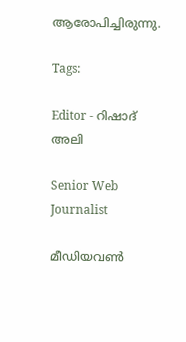ആരോപിച്ചിരുന്നു.

Tags:

Editor - റിഷാദ് അലി

Senior Web Journalist

മീഡിയവൺ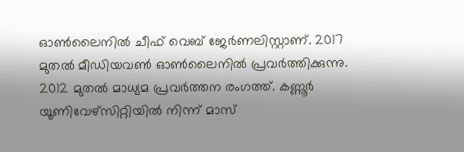ഓൺലൈനിൽ ചീഫ് വെബ് ജേർണലിസ്റ്റാണ്. 2017 മുതൽ മീഡിയവൺ ഓൺലൈനിൽ പ്രവർത്തിക്കുന്നു. 2012 മുതൽ മാധ്യമ പ്രവർത്തന രംഗത്ത്. കണ്ണൂര്‍ യൂണിവേഴ്‌സിറ്റിയിൽ നിന്ന് മാസ്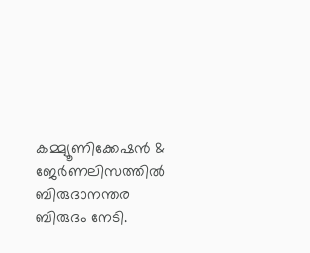കമ്മ്യൂണിക്കേഷന്‍ & ജേര്‍ണലിസത്തില്‍ ബിരുദാനന്തര ബിരുദം നേടി.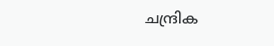ചന്ദ്രിക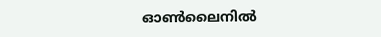ഓണ്‍ലൈനില്‍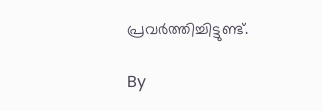പ്രവര്‍ത്തിച്ചിട്ടുണ്ട്.

By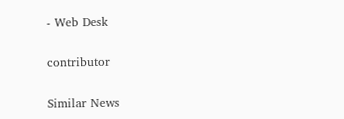- Web Desk

contributor

Similar News